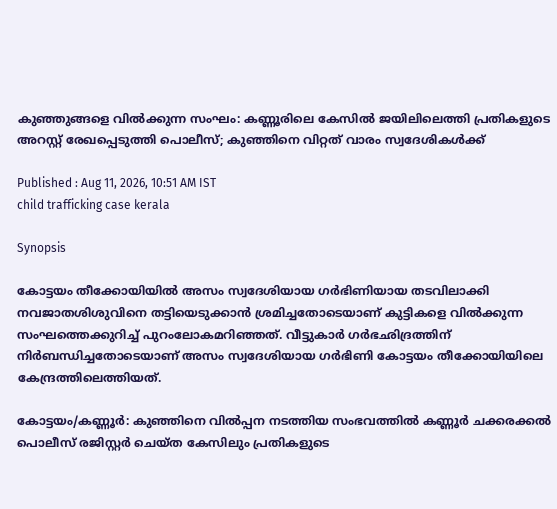കുഞ്ഞുങ്ങളെ വിൽക്കുന്ന സംഘം: കണ്ണൂരിലെ കേസിൽ ജയിലിലെത്തി പ്രതികളുടെ അറസ്റ്റ് രേഖപ്പെടുത്തി പൊലീസ്; കുഞ്ഞിനെ വിറ്റത് വാരം സ്വദേശികൾക്ക്

Published : Aug 11, 2026, 10:51 AM IST
child trafficking case kerala

Synopsis

കോട്ടയം തീക്കോയിയിൽ അസം സ്വദേശിയായ ഗർഭിണിയായ തടവിലാക്കി നവജാതശിശുവിനെ തട്ടിയെടുക്കാൻ ശ്രമിച്ചതോടെയാണ് കുട്ടികളെ വിൽക്കുന്ന സംഘത്തെക്കുറിച്ച് പുറംലോകമറിഞ്ഞത്. വീട്ടുകാർ ഗർഭഛിദ്രത്തിന് നിർബന്ധിച്ചതോടെയാണ് അസം സ്വദേശിയായ ഗർഭിണി കോട്ടയം തീക്കോയിയിലെ കേന്ദ്രത്തിലെത്തിയത്.

കോട്ടയം/കണ്ണൂർ: കുഞ്ഞിനെ വിൽപ്പന നടത്തിയ സംഭവത്തിൽ കണ്ണൂർ ചക്കരക്കൽ പൊലീസ് രജിസ്റ്റർ ചെയ്ത കേസിലും പ്രതികളുടെ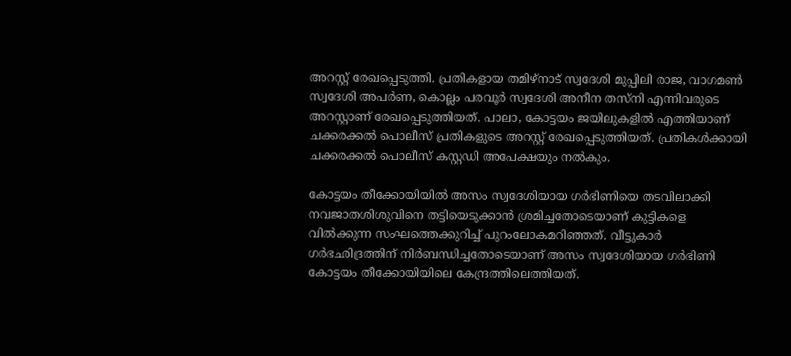അറസ്റ്റ് രേഖപ്പെടുത്തി. പ്രതികളായ തമിഴ്നാട് സ്വദേശി മുപ്പിലി രാജ, വാഗമൺ സ്വദേശി അപർണ, കൊല്ലം പരവൂർ സ്വദേശി അനീന തസ്നി എന്നിവരുടെ അറസ്റ്റാണ് രേഖപ്പെടുത്തിയത്. പാലാ, കോട്ടയം ജയിലുകളിൽ എത്തിയാണ് ചക്കരക്കൽ പൊലീസ് പ്രതികളുടെ അറസ്റ്റ് രേഖപ്പെടുത്തിയത്. പ്രതികൾക്കായി ചക്കരക്കൽ പൊലീസ് കസ്റ്റഡി അപേക്ഷയും നൽകും.

കോട്ടയം തീക്കോയിയിൽ അസം സ്വദേശിയായ ഗർഭിണിയെ തടവിലാക്കി നവജാതശിശുവിനെ തട്ടിയെടുക്കാൻ ശ്രമിച്ചതോടെയാണ് കുട്ടികളെ വിൽക്കുന്ന സംഘത്തെക്കുറിച്ച് പുറംലോകമറിഞ്ഞത്. വീട്ടുകാർ ഗർഭഛിദ്രത്തിന് നിർബന്ധിച്ചതോടെയാണ് അസം സ്വദേശിയായ ഗർഭിണി കോട്ടയം തീക്കോയിയിലെ കേന്ദ്രത്തിലെത്തിയത്.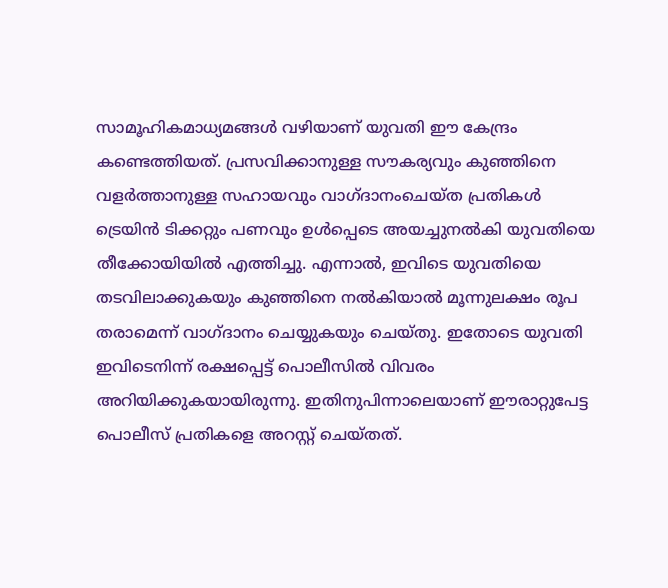സാമൂഹികമാധ്യമങ്ങൾ വഴിയാണ് യുവതി ഈ കേന്ദ്രം കണ്ടെത്തിയത്. പ്രസവിക്കാനുള്ള സൗകര്യവും കുഞ്ഞിനെ വളർത്താനുള്ള സഹായവും വാഗ്ദാനംചെയ്ത പ്രതികൾ ട്രെയിൻ ടിക്കറ്റും പണവും ഉൾപ്പെടെ അയച്ചുനൽകി യുവതിയെ തീക്കോയിയിൽ എത്തിച്ചു. എന്നാൽ, ഇവിടെ യുവതിയെ തടവിലാക്കുകയും കുഞ്ഞിനെ നൽകിയാൽ മൂന്നുലക്ഷം രൂപ തരാമെന്ന് വാഗ്ദാനം ചെയ്യുകയും ചെയ്തു. ഇതോടെ യുവതി ഇവിടെനിന്ന് രക്ഷപ്പെട്ട് പൊലീസിൽ വിവരം അറിയിക്കുകയായിരുന്നു. ഇതിനുപിന്നാലെയാണ് ഈരാറ്റുപേട്ട പൊലീസ് പ്രതികളെ അറസ്റ്റ് ചെയ്തത്.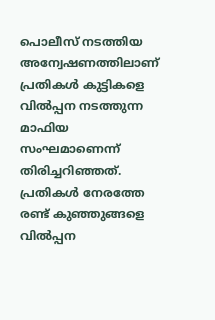പൊലീസ് നടത്തിയ അന്വേഷണത്തിലാണ് പ്രതികൾ കുട്ടികളെ വിൽപ്പന നടത്തുന്ന മാഫിയ സംഘമാണെന്ന് തിരിച്ചറിഞ്ഞത്. പ്രതികൾ നേരത്തേ രണ്ട് കുഞ്ഞുങ്ങളെ വിൽപ്പന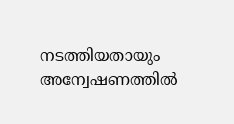നടത്തിയതായും അന്വേഷണത്തിൽ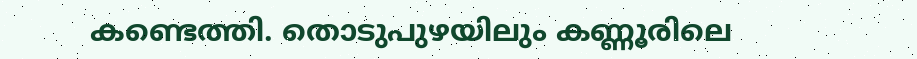കണ്ടെത്തി. തൊടുപുഴയിലും കണ്ണൂരിലെ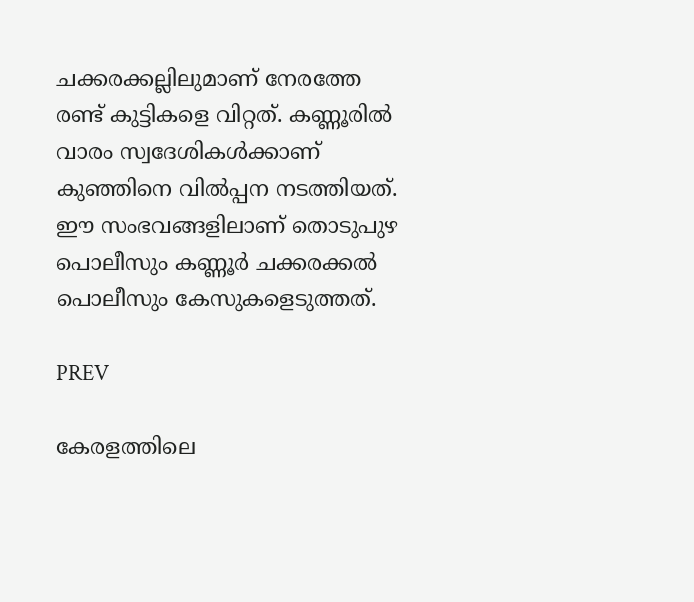ചക്കരക്കല്ലിലുമാണ് നേരത്തേ രണ്ട് കുട്ടികളെ വിറ്റത്. കണ്ണൂരിൽ വാരം സ്വദേശികൾക്കാണ് കുഞ്ഞിനെ വിൽപ്പന നടത്തിയത്. ഈ സംഭവങ്ങളിലാണ് തൊടുപുഴ പൊലീസും കണ്ണൂർ ചക്കരക്കൽ പൊലീസും കേസുകളെടുത്തത്.

PREV

കേരളത്തിലെ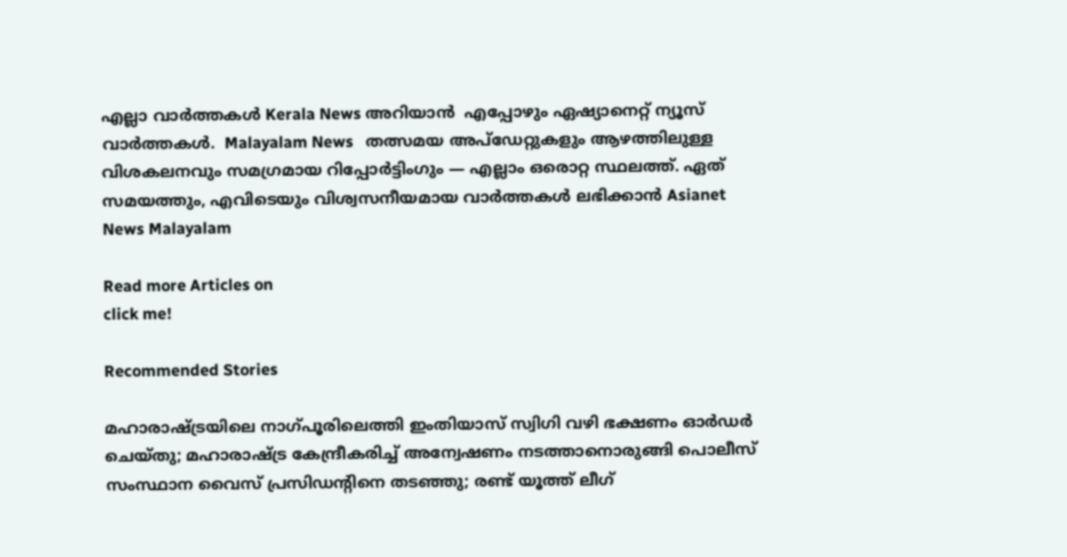എല്ലാ വാർത്തകൾ Kerala News അറിയാൻ  എപ്പോഴും ഏഷ്യാനെറ്റ് ന്യൂസ് വാർത്തകൾ.  Malayalam News   തത്സമയ അപ്‌ഡേറ്റുകളും ആഴത്തിലുള്ള വിശകലനവും സമഗ്രമായ റിപ്പോർട്ടിംഗും — എല്ലാം ഒരൊറ്റ സ്ഥലത്ത്. ഏത് സമയത്തും, എവിടെയും വിശ്വസനീയമായ വാർത്തകൾ ലഭിക്കാൻ Asianet News Malayalam

Read more Articles on
click me!

Recommended Stories

മഹാരാഷ്ട്രയിലെ നാഗ്പൂരിലെത്തി ഇംതിയാസ് സ്വിഗി വഴി ഭക്ഷണം ഓർഡർ ചെയ്തു; മഹാരാഷ്ട്ര കേന്ദ്രീകരിച്ച് അന്വേഷണം നടത്താനൊരുങ്ങി പൊലീസ്
സംസ്ഥാന വൈസ് പ്രസിഡന്റിനെ തടഞ്ഞു; രണ്ട് യൂത്ത് ലീഗ്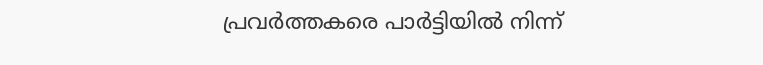പ്രവർത്തകരെ പാർട്ടിയിൽ നിന്ന്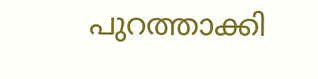പുറത്താക്കി